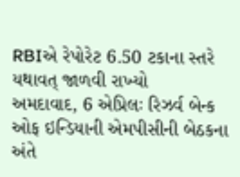RBIએ રેપોરેટ 6.50 ટકાના સ્તરે યથાવત્ જાળવી રાખ્યો
અમદાવાદ, 6 એપ્રિલઃ રિઝર્વ બેન્ક ઓફ ઇન્ડિયાની એમપીસીની બેઠકના અંતે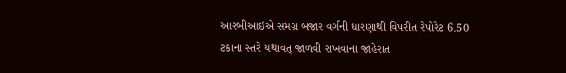આરબીઆઇએ સમગ્ર બજાર વર્ગની ધારણાથી વિપરીત રેપોરેટ 6.50 ટકાના સ્તરે યથાવત્ જાળવી રાખવાના જાહેરાત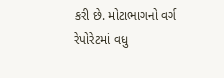કરી છે. મોટાભાગનો વર્ગ રેપોરેટમાં વધુ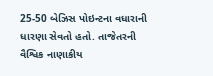25-50 બેઝિસ પોઇન્ટના વધારાની ધારણા સેવતો હતો. તાજેતરની વૈશ્વિક નાણાકીય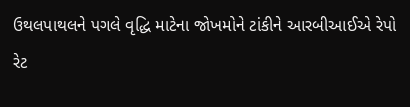ઉથલપાથલને પગલે વૃદ્ધિ માટેના જોખમોને ટાંકીને આરબીઆઈએ રેપો રેટ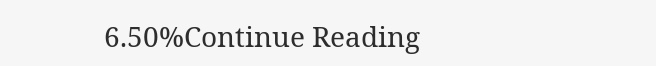6.50%Continue Reading